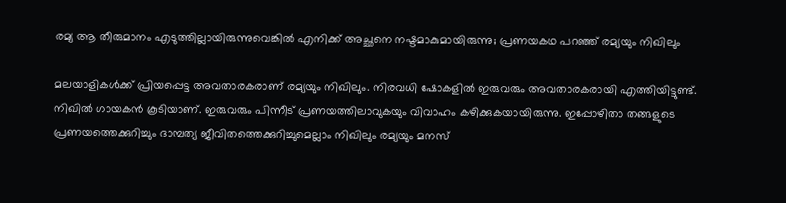രമ്യ ആ തീരുമാനം എടുത്തില്ലായിരുന്നുവെങ്കില്‍ എനിക്ക് അച്ഛനെ നഷ്ടമാകുമായിരുന്നു; പ്രണയകഥ പറഞ്ഞ് രമ്യയും നിഖിലും

മലയാളികള്‍ക്ക് പ്രിയപ്പെട്ട അവതാരകരാണ് രമ്യയും നിഖിലും. നിരവധി ഷോകളില്‍ ഇരുവരും അവതാരകരായി എത്തിയിട്ടുണ്ട്. നിഖില്‍ ഗായകന്‍ കൂടിയാണ്. ഇരുവരും പിന്നീട് പ്രണയത്തിലാവുകയും വിവാഹം കഴിക്കുകയായിരുന്നു. ഇപ്പോഴിതാ തങ്ങളുടെ പ്രണയത്തെക്കുറിച്ചും ദാമ്പത്യ ജീവിതത്തെക്കുറിച്ചുമെല്ലാം നിഖിലും രമ്യയും മനസ്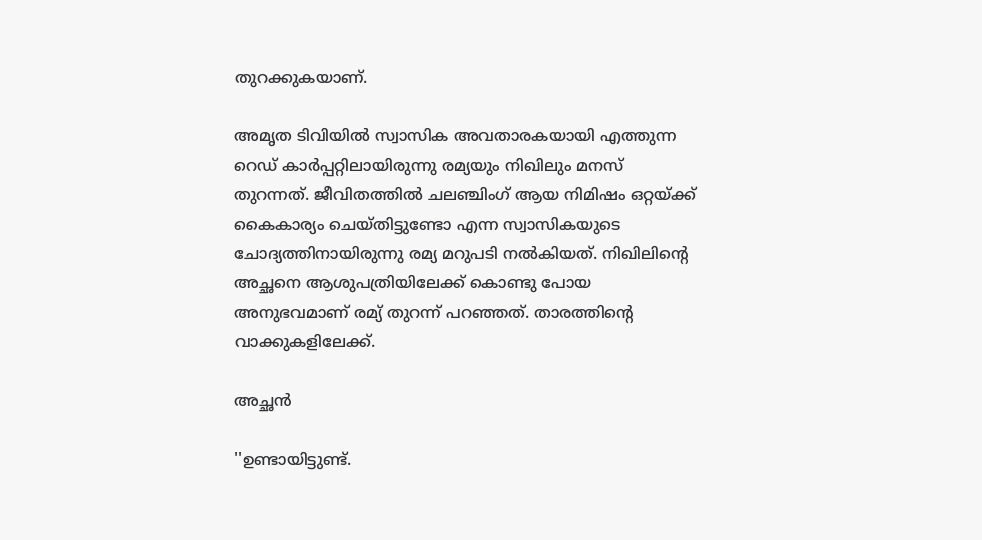തുറക്കുകയാണ്.

അമൃത ടിവിയില്‍ സ്വാസിക അവതാരകയായി എത്തുന്ന റെഡ് കാര്‍പ്പറ്റിലായിരുന്നു രമ്യയും നിഖിലും മനസ് തുറന്നത്. ജീവിതത്തില്‍ ചലഞ്ചിംഗ് ആയ നിമിഷം ഒറ്റയ്ക്ക് കൈകാര്യം ചെയ്തിട്ടുണ്ടോ എന്ന സ്വാസികയുടെ ചോദ്യത്തിനായിരുന്നു രമ്യ മറുപടി നല്‍കിയത്. നിഖിലിന്റെ അച്ഛനെ ആശുപത്രിയിലേക്ക് കൊണ്ടു പോയ അനുഭവമാണ് രമ്യ് തുറന്ന് പറഞ്ഞത്. താരത്തിന്റെ വാക്കുകളിലേക്ക്.

അച്ഛന്‍

''ഉണ്ടായിട്ടുണ്ട്.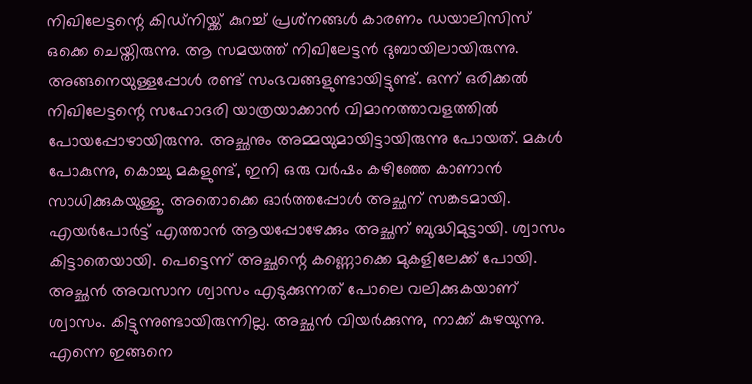നിഖിലേട്ടന്റെ കിഡ്‌നിയ്ക്ക് കുറച്ച് പ്രശ്‌നങ്ങള്‍ കാരണം ഡയാലിസിസ് ഒക്കെ ചെയ്തിരുന്നു. ആ സമയത്ത് നിഖിലേട്ടന്‍ ദുബായിലായിരുന്നു. അങ്ങനെയുള്ളപ്പോള്‍ രണ്ട് സംഭവങ്ങളുണ്ടായിട്ടുണ്ട്. ഒന്ന് ഒരിക്കല്‍ നിഖിലേട്ടന്റെ സഹോദരി യാത്രയാക്കാന്‍ വിമാനത്താവളത്തില്‍ പോയപ്പോഴായിരുന്നു. അച്ഛനും അമ്മയുമായിട്ടായിരുന്നു പോയത്. മകള്‍ പോകുന്നു, കൊച്ചു മകളുണ്ട്, ഇനി ഒരു വര്‍ഷം കഴിഞ്ഞേ കാണാന്‍ സാധിക്കുകയുള്ളൂ. അതൊക്കെ ഓര്‍ത്തപ്പോള്‍ അച്ഛന് സങ്കടമായി. എയര്‍പോര്‍ട്ട് എത്താന്‍ ആയപ്പോഴേക്കും അച്ഛന് ബുദ്ധിമുട്ടായി. ശ്വാസം കിട്ടാതെയായി. പെട്ടെന്ന് അച്ഛന്റെ കണ്ണൊക്കെ മുകളിലേക്ക് പോയി. അച്ഛന്‍ അവസാന ശ്വാസം എടുക്കുന്നത് പോലെ വലിക്കുകയാണ് ശ്വാസം. കിട്ടുന്നുണ്ടായിരുന്നില്ല. അച്ഛന്‍ വിയര്‍ക്കുന്നു, നാക്ക് കുഴയുന്നു. എന്നെ ഇങ്ങനെ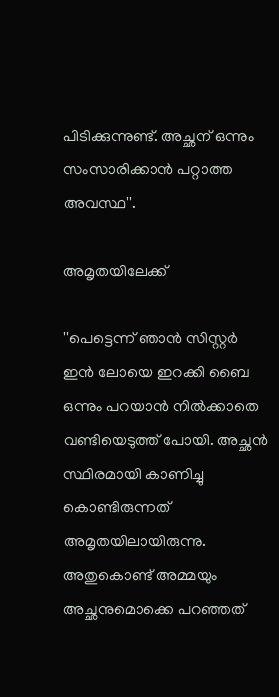പിടിക്കുന്നുണ്ട്. അച്ഛന് ഒന്നും സംസാരിക്കാന്‍ പറ്റാത്ത അവസ്ഥ''.

അമൃതയിലേക്ക്

''പെട്ടെന്ന് ഞാന്‍ സിസ്റ്റര്‍ ഇന്‍ ലോയെ ഇറക്കി ബൈ ഒന്നും പറയാന്‍ നില്‍ക്കാതെ വണ്ടിയെടുത്ത് പോയി. അച്ഛന്‍ സ്ഥിരമായി കാണിച്ചു കൊണ്ടിരുന്നത് അമൃതയിലായിരുന്നു. അതുകൊണ്ട് അമ്മയും അച്ഛനുമൊക്കെ പറഞ്ഞത്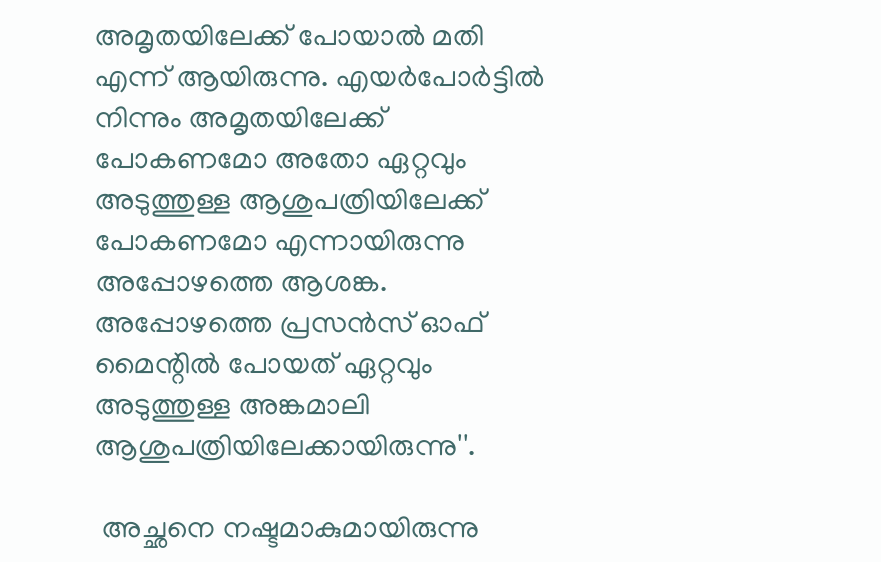അമൃതയിലേക്ക് പോയാല്‍ മതി എന്ന് ആയിരുന്നു. എയര്‍പോര്‍ട്ടില്‍ നിന്നും അമൃതയിലേക്ക് പോകണമോ അതോ ഏറ്റവും അടുത്തുള്ള ആശുപത്രിയിലേക്ക് പോകണമോ എന്നായിരുന്നു അപ്പോഴത്തെ ആശങ്ക. അപ്പോഴത്തെ പ്രസന്‍സ് ഓഫ് മൈന്റില്‍ പോയത് ഏറ്റവും അടുത്തുള്ള അങ്കമാലി ആശുപത്രിയിലേക്കായിരുന്നു''.

 അച്ഛനെ നഷ്ടമാകുമായിരുന്നു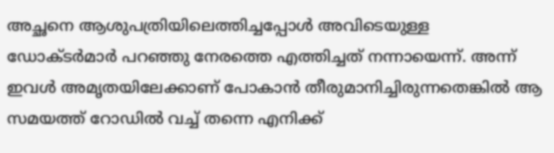അച്ഛനെ ആശുപത്രിയിലെത്തിച്ചപ്പോള്‍ അവിടെയുള്ള ഡോക്ടര്‍മാര്‍ പറഞ്ഞു നേരത്തെ എത്തിച്ചത് നന്നായെന്ന്. അന്ന് ഇവള്‍ അമൃതയിലേക്കാണ് പോകാന്‍ തീരുമാനിച്ചിരുന്നതെങ്കില്‍ ആ സമയത്ത് റോഡില്‍ വച്ച് തന്നെ എനിക്ക്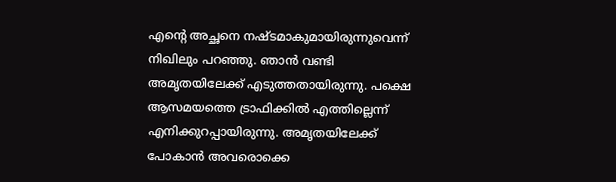എന്റെ അച്ഛനെ നഷ്ടമാകുമായിരുന്നുവെന്ന് നിഖിലും പറഞ്ഞു. ഞാന്‍ വണ്ടി അമൃതയിലേക്ക് എടുത്തതായിരുന്നു. പക്ഷെ ആസമയത്തെ ട്രാഫിക്കില്‍ എത്തില്ലെന്ന് എനിക്കുറപ്പായിരുന്നു. അമൃതയിലേക്ക് പോകാന്‍ അവരൊക്കെ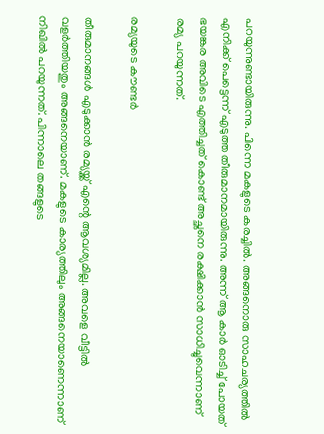പറയുന്നുണ്ടായിരുന്നു. പിന്നെ മകളുടെ കരച്ചില്‍. അങ്ങനൊരു സാഹചര്യത്തില്‍ എനിക്ക് പെട്ടെന്ന് എടുത്ത തീരുമാനമായിരുന്നു. അന്ന് ആ കാര്‍ ഓടിച്ച് പോയത് ഭയങ്കര അവിടെ എത്തിച്ചത് കൊണ്ട് അച്ഛനെ രക്ഷിക്കാന്‍ സാധിച്ചുവെന്നാണ് രമ്യ പറയുന്നത്.

രമ്യയുടെ കൗണ്ടര്‍

തീരുമാനങ്ങള്‍ എടുക്കാന്‍ രമ്യയ്ക്ക് എന്റെ ആവശ്യമില്ല. അവളെ വീട്ടില്‍ വളര്‍ത്തിയതും അങ്ങനെയാണ്. മകളുടെ കാര്യത്തിലും അങ്ങനെയാണെന്നാണ് നിഖില്‍ പറയുന്നത്. പിന്നാലെ തങ്ങളുടെ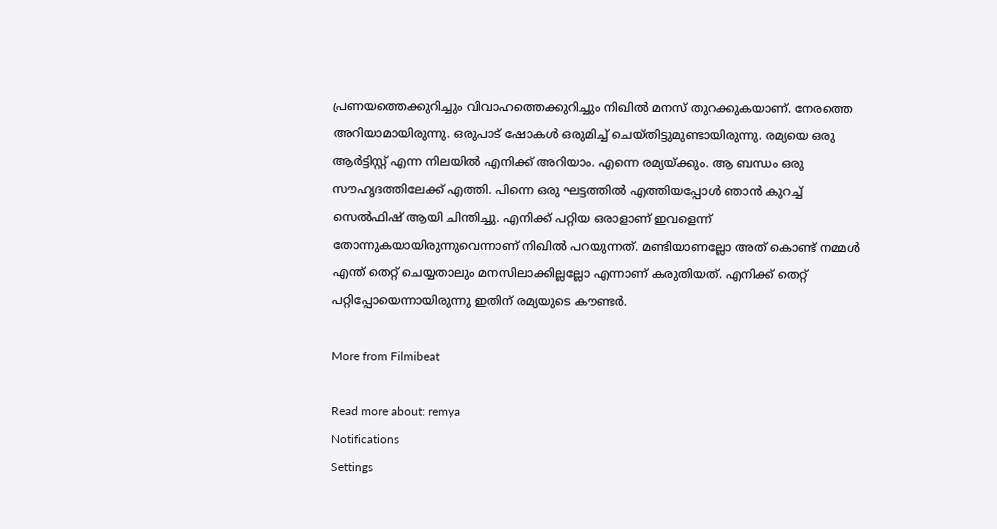പ്രണയത്തെക്കുറിച്ചും വിവാഹത്തെക്കുറിച്ചും നിഖില്‍ മനസ് തുറക്കുകയാണ്. നേരത്തെ അറിയാമായിരുന്നു. ഒരുപാട് ഷോകള്‍ ഒരുമിച്ച് ചെയ്തിട്ടുമുണ്ടായിരുന്നു. രമ്യയെ ഒരു ആര്‍ട്ടിസ്റ്റ് എന്ന നിലയില്‍ എനിക്ക് അറിയാം. എന്നെ രമ്യയ്ക്കും. ആ ബന്ധം ഒരു സൗഹൃദത്തിലേക്ക് എത്തി. പിന്നെ ഒരു ഘട്ടത്തില്‍ എത്തിയപ്പോള്‍ ഞാന്‍ കുറച്ച് സെല്‍ഫിഷ് ആയി ചിന്തിച്ചു. എനിക്ക് പറ്റിയ ഒരാളാണ് ഇവളെന്ന് തോന്നുകയായിരുന്നുവെന്നാണ് നിഖില്‍ പറയുന്നത്. മണ്ടിയാണല്ലോ അത് കൊണ്ട് നമ്മള്‍ എന്ത് തെറ്റ് ചെയ്യതാലും മനസിലാക്കില്ലല്ലോ എന്നാണ് കരുതിയത്. എനിക്ക് തെറ്റ് പറ്റിപ്പോയെന്നായിരുന്നു ഇതിന് രമ്യയുടെ കൗണ്ടര്‍.

More from Filmibeat

Read more about: remya
Notifications
Settings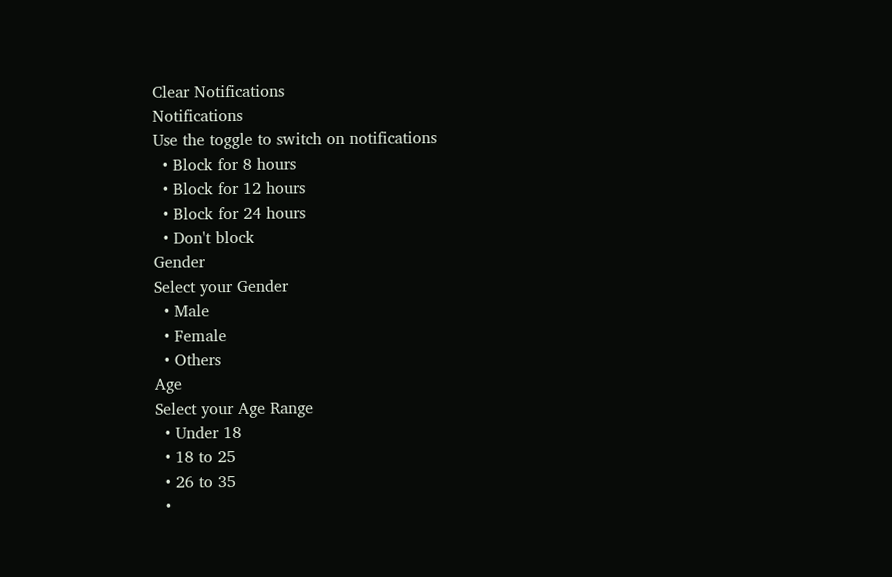Clear Notifications
Notifications
Use the toggle to switch on notifications
  • Block for 8 hours
  • Block for 12 hours
  • Block for 24 hours
  • Don't block
Gender
Select your Gender
  • Male
  • Female
  • Others
Age
Select your Age Range
  • Under 18
  • 18 to 25
  • 26 to 35
  •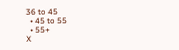36 to 45
  • 45 to 55
  • 55+
X